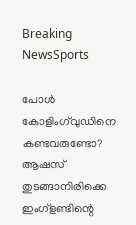Breaking NewsSports

പോള്‍ കോളിംഗ്‌വുഡിനെ കണ്ടവരുണ്ടോ? ആഷസ് തുടങ്ങാനിരിക്കെ ഇംഗ്‌ളണ്ടിന്റെ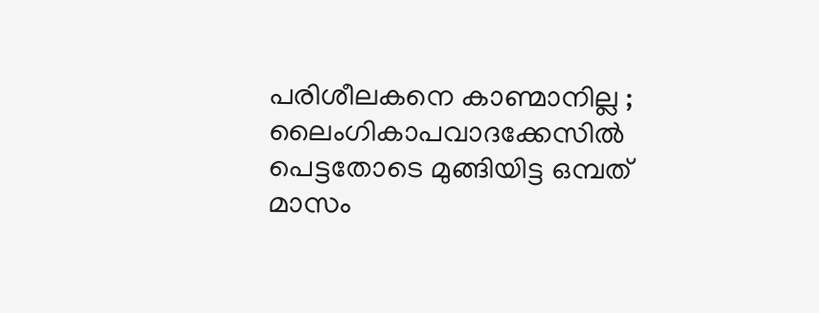പരിശീലകനെ കാണ്മാനില്ല ; ലൈംഗികാപവാദക്കേസില്‍ പെട്ടതോടെ മുങ്ങിയിട്ട ഒമ്പത് മാസം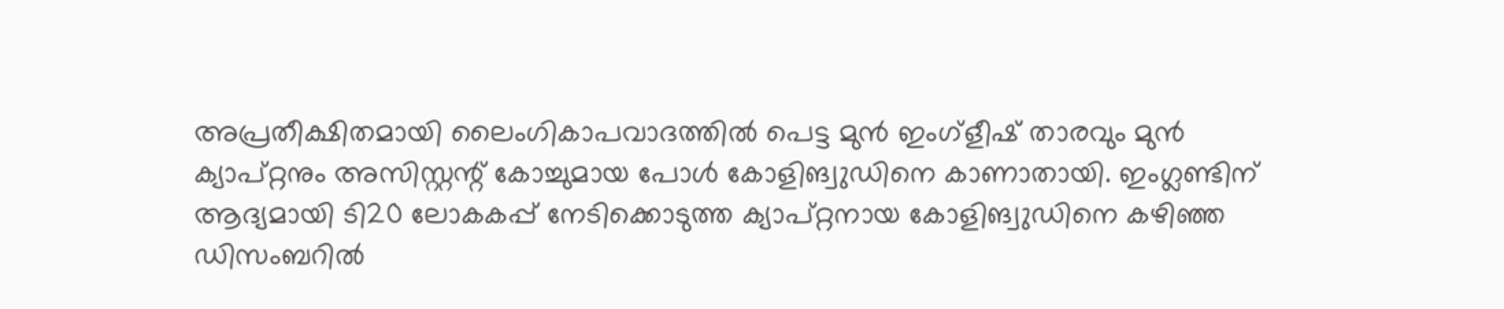അപ്രതീക്ഷിതമായി ലൈംഗികാപവാദത്തില്‍ പെട്ട മുന്‍ ഇംഗ്‌ളീഷ് താരവും മുന്‍ ക്യാപ്റ്റനും അസിസ്റ്റന്റ് കോച്ചുമായ പോള്‍ കോളിങ്വുഡിനെ കാണാതായി. ഇംഗ്ലണ്ടിന് ആദ്യമായി ടി20 ലോകകപ്പ് നേടിക്കൊടുത്ത ക്യാപ്റ്റനായ കോളിങ്വുഡിനെ കഴിഞ്ഞ ഡിസംബറില്‍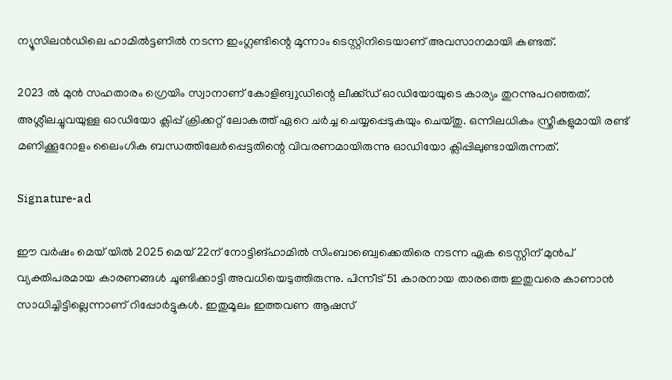ന്യൂസിലന്‍ഡിലെ ഹാമില്‍ട്ടണില്‍ നടന്ന ഇംഗ്ലണ്ടിന്റെ മൂന്നാം ടെസ്റ്റിനിടെയാണ് അവസാനമായി കണ്ടത്.

2023 ല്‍ മുന്‍ സഹതാരം ഗ്രെയിം സ്വാനാണ് കോളിങ്വുഡിന്റെ ലീക്ക്ഡ് ഓഡിയോയുടെ കാര്യം തുറന്നുപറഞ്ഞത്. അശ്ലീലച്ചുവയുള്ള ഓഡിയോ ക്ലിപ്പ് ക്രിക്കറ്റ് ലോകത്ത് ഏറെ ചര്‍ച്ച ചെയ്യപ്പെടുകയും ചെയ്തു. ഒന്നിലധികം സ്ത്രീകളുമായി രണ്ട് മണിക്കൂറോളം ലൈംഗിക ബന്ധത്തിലേര്‍പ്പെട്ടതിന്റെ വിവരണമായിരുന്നു ഓഡിയോ ക്ലിപ്പിലുണ്ടായിരുന്നത്.

Signature-ad

ഈ വര്‍ഷം മെയ് യില്‍ 2025 മെയ് 22ന് നോട്ടിങ്ഹാമില്‍ സിംബാബ്വെക്കെതിരെ നടന്ന ഏക ടെസ്റ്റിന് മുന്‍പ് വ്യക്തിപരമായ കാരണങ്ങള്‍ ചൂണ്ടിക്കാട്ടി അവധിയെടുത്തിരുന്നു. പിന്നീട് 51 കാരനായ താരത്തെ ഇതുവരെ കാണാന്‍ സാധിച്ചിട്ടില്ലെന്നാണ് റിപ്പോര്‍ട്ടുകള്‍. ഇതുമൂലം ഇത്തവണ ആഷസ്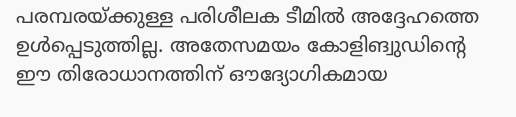പരമ്പരയ്ക്കുള്ള പരിശീലക ടീമില്‍ അദ്ദേഹത്തെ ഉള്‍പ്പെടുത്തില്ല. അതേസമയം കോളിങ്വുഡിന്റെ ഈ തിരോധാനത്തിന് ഔദ്യോഗികമായ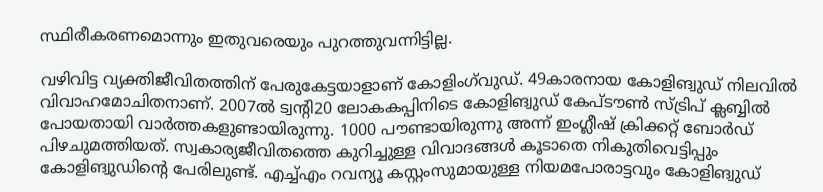സ്ഥിരീകരണമൊന്നും ഇതുവരെയും പുറത്തുവന്നിട്ടില്ല.

വഴിവിട്ട വ്യക്തിജീവിതത്തിന് പേരുകേട്ടയാളാണ് കോളിംഗ്‌വുഡ്. 49കാരനായ കോളിങ്വുഡ് നിലവില്‍ വിവാഹമോചിതനാണ്. 2007ല്‍ ട്വന്റി20 ലോകകപ്പിനിടെ കോളിങ്വുഡ് കേപ്ടൗണ്‍ സ്ട്രിപ് ക്ലബ്ബില്‍ പോയതായി വാര്‍ത്തകളുണ്ടായിരുന്നു. 1000 പൗണ്ടായിരുന്നു അന്ന് ഇംഗ്ലീഷ് ക്രിക്കറ്റ് ബോര്‍ഡ് പിഴചുമത്തിയത്. സ്വകാര്യജീവിതത്തെ കുറിച്ചുള്ള വിവാദങ്ങള്‍ കൂടാതെ നികുതിവെട്ടിപ്പും കോളിങ്വുഡിന്റെ പേരിലുണ്ട്. എച്ച്എം റവന്യൂ കസ്റ്റംസുമായുള്ള നിയമപോരാട്ടവും കോളിങ്വുഡ്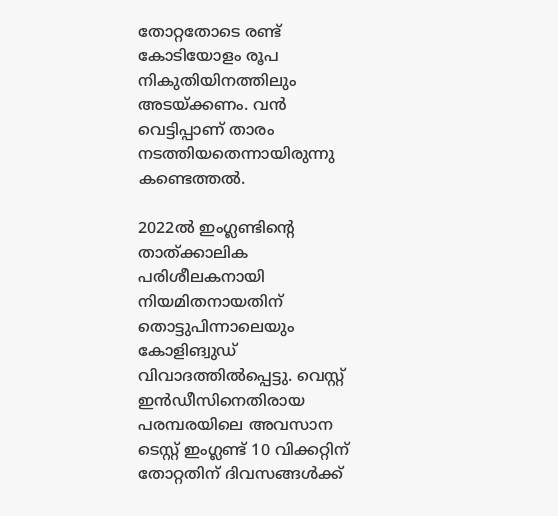തോറ്റതോടെ രണ്ട് കോടിയോളം രൂപ നികുതിയിനത്തിലും അടയ്ക്കണം. വന്‍ വെട്ടിപ്പാണ് താരം നടത്തിയതെന്നായിരുന്നു കണ്ടെത്തല്‍.

2022ല്‍ ഇംഗ്ലണ്ടിന്റെ താത്ക്കാലിക പരിശീലകനായി നിയമിതനായതിന് തൊട്ടുപിന്നാലെയും കോളിങ്വുഡ് വിവാദത്തില്‍പ്പെട്ടു. വെസ്റ്റ് ഇന്‍ഡീസിനെതിരായ പരമ്പരയിലെ അവസാന ടെസ്റ്റ് ഇംഗ്ലണ്ട് 10 വിക്കറ്റിന് തോറ്റതിന് ദിവസങ്ങള്‍ക്ക്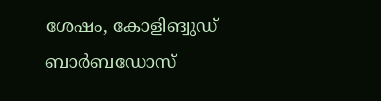ശേഷം, കോളിങ്വുഡ് ബാര്‍ബഡോസ്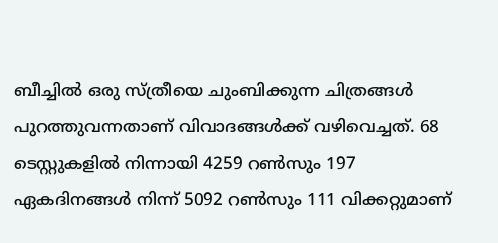ബീച്ചില്‍ ഒരു സ്ത്രീയെ ചുംബിക്കുന്ന ചിത്രങ്ങള്‍ പുറത്തുവന്നതാണ് വിവാദങ്ങള്‍ക്ക് വഴിവെച്ചത്. 68 ടെസ്റ്റുകളില്‍ നിന്നായി 4259 റണ്‍സും 197 ഏകദിനങ്ങള്‍ നിന്ന് 5092 റണ്‍സും 111 വിക്കറ്റുമാണ്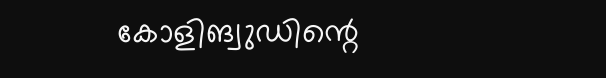കോളിങ്വുഡിന്റെ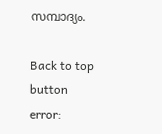സമ്പാദ്യം.

Back to top button
error: